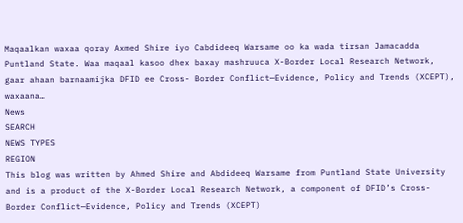Maqaalkan waxaa qoray Axmed Shire iyo Cabdideeq Warsame oo ka wada tirsan Jamacadda Puntland State. Waa maqaal kasoo dhex baxay mashruuca X-Border Local Research Network, gaar ahaan barnaamijka DFID ee Cross- Border Conflict—Evidence, Policy and Trends (XCEPT), waxaana…
News
SEARCH
NEWS TYPES
REGION
This blog was written by Ahmed Shire and Abdideeq Warsame from Puntland State University and is a product of the X-Border Local Research Network, a component of DFID’s Cross- Border Conflict—Evidence, Policy and Trends (XCEPT)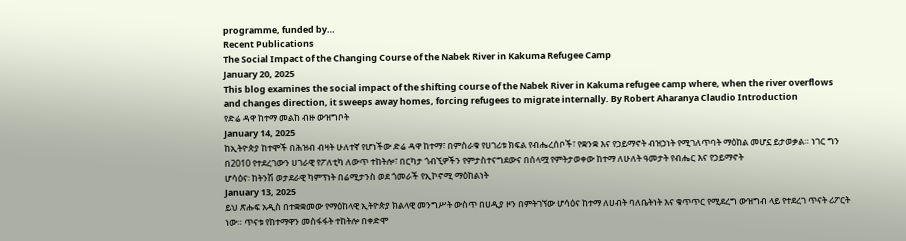programme, funded by…
Recent Publications
The Social Impact of the Changing Course of the Nabek River in Kakuma Refugee Camp
January 20, 2025
This blog examines the social impact of the shifting course of the Nabek River in Kakuma refugee camp where, when the river overflows and changes direction, it sweeps away homes, forcing refugees to migrate internally. By Robert Aharanya Claudio Introduction
የድሬ ዳዋ ከተማ መልከ ብዙ ውዝግቦት
January 14, 2025
ከኢትዮጵያ ከተሞች በሕዝብ ብዛት ሁለተኛ የሆነችው ድሬ ዳዋ ከተማ፣ በምስራቁ የሀገሪቱ ክፍል የብሔረሰቦች፣ የቋንቋ እና የኃይማኖት ብዝኃነት የሚገለጥባት ማዕከል መሆኗ ይታወቃል። ነገር ግን በ2010 የተደረገውን ሀገራዊ የፖለቲካ ለውጥ ተከትሎ፣ በርካታ ጎብኚዎችን የምታስተናግደውና በሰላሟ የምትታወቀው ከተማ ለሁለት ዓመታት የብሔር እና የኃይማኖት
ሆሳዕና፡ ከትንሽ ወታደራዊ ካምፕነት በሬሚታንስ ወደ ጎመራች የኢኮኖሚ ማዕከልነት
January 13, 2025
ይህ ጽሑፍ አዲስ በተቋቋመው የማዕከላዊ ኢትዮጵያ ክልላዊ መንግሥት ውስጥ በሀዲያ ዞን በምትገኘው ሆሳዕና ከተማ ለሀብት ባለቤትነት እና ቁጥጥር የሚደረግ ውዝግብ ላይ የተደረገ ጥናት ሪፖርት ነው። ጥናቱ የከተማዋን መስፋፋት ተከትሎ በቀድሞ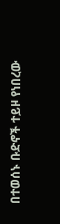በተወሰኑ ቡድኖች ተይዞ የነበረው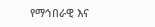የማኅበራዊ እና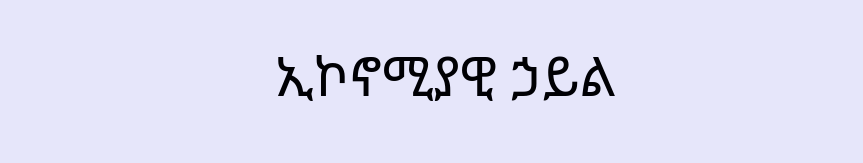ኢኮኖሚያዊ ኃይል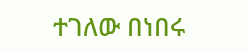ተገለው በነበሩ